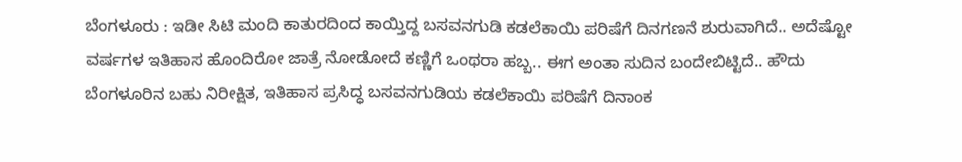ಬೆಂಗಳೂರು : ಇಡೀ ಸಿಟಿ ಮಂದಿ ಕಾತುರದಿಂದ ಕಾಯ್ತಿದ್ದ ಬಸವನಗುಡಿ ಕಡಲೆಕಾಯಿ ಪರಿಷೆಗೆ ದಿನಗಣನೆ ಶುರುವಾಗಿದೆ.. ಅದೆಷ್ಟೋ ವರ್ಷಗಳ ಇತಿಹಾಸ ಹೊಂದಿರೋ ಜಾತ್ರೆ ನೋಡೋದೆ ಕಣ್ಣಿಗೆ ಒಂಥರಾ ಹಬ್ಬ.. ಈಗ ಅಂತಾ ಸುದಿನ ಬಂದೇಬಿಟ್ಟಿದೆ.. ಹೌದು ಬೆಂಗಳೂರಿನ ಬಹು ನಿರೀಕ್ಷಿತ, ಇತಿಹಾಸ ಪ್ರಸಿದ್ಧ ಬಸವನಗುಡಿಯ ಕಡಲೆಕಾಯಿ ಪರಿಷೆಗೆ ದಿನಾಂಕ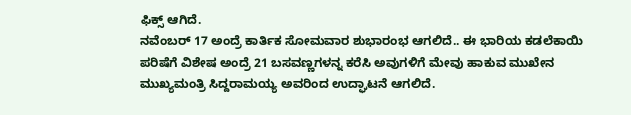ಫಿಕ್ಸ್ ಆಗಿದೆ.
ನವೆಂಬರ್ 17 ಅಂದ್ರೆ ಕಾರ್ತಿಕ ಸೋಮವಾರ ಶುಭಾರಂಭ ಆಗಲಿದೆ.. ಈ ಭಾರಿಯ ಕಡಲೆಕಾಯಿ ಪರಿಷೆಗೆ ವಿಶೇಷ ಅಂದ್ರೆ 21 ಬಸವಣ್ಣಗಳನ್ನ ಕರೆಸಿ ಅವುಗಳಿಗೆ ಮೇವು ಹಾಕುವ ಮುಖೇನ ಮುಖ್ಯಮಂತ್ರಿ ಸಿದ್ದರಾಮಯ್ಯ ಅವರಿಂದ ಉದ್ಘಾಟನೆ ಆಗಲಿದೆ.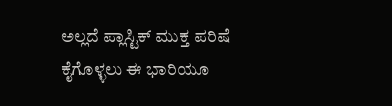ಅಲ್ಲದೆ ಪ್ಲಾಸ್ಟಿಕ್ ಮುಕ್ತ ಪರಿಷೆ ಕೈಗೊಳ್ಳಲು ಈ ಭಾರಿಯೂ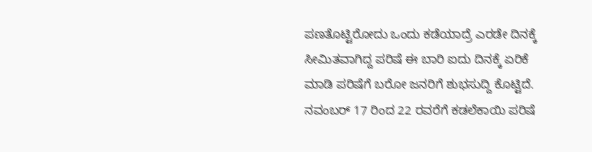ಪಣತೊಟ್ಟಿರೋದು ಒಂದು ಕಡೆಯಾದ್ರೆ ಎರಡೇ ದಿನಕ್ಕೆ ಸೀಮಿತವಾಗಿದ್ದ ಪರಿಷೆ ಈ ಬಾರಿ ಐದು ದಿನಕ್ಕೆ ಏರಿಕೆ ಮಾಡಿ ಪರಿಷೆಗೆ ಬರೋ ಜನರಿಗೆ ಶುಭಸುದ್ದಿ ಕೊಟ್ಟಿದೆ. ನವಂಬರ್ 17 ರಿಂದ 22 ರವರೆಗೆ ಕಡಲೆಕಾಯಿ ಪರಿಷೆ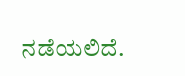ನಡೆಯಲಿದೆ.